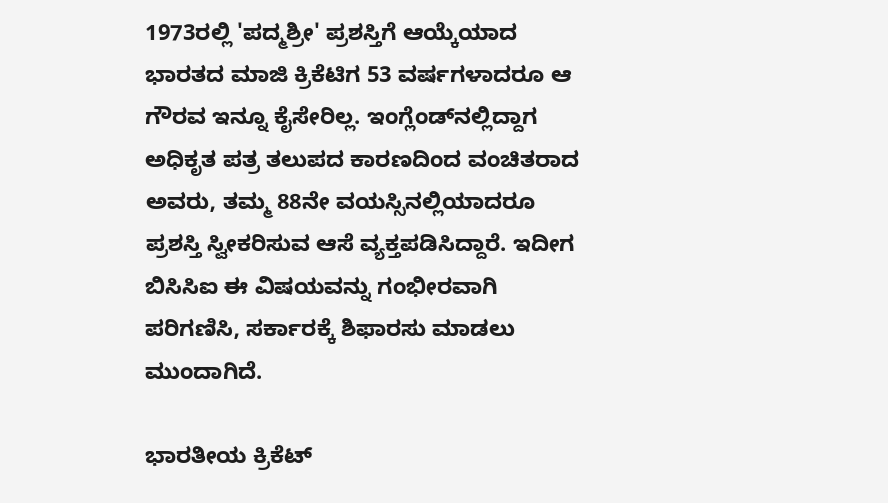1973ರಲ್ಲಿ 'ಪದ್ಮಶ್ರೀ' ಪ್ರಶಸ್ತಿಗೆ ಆಯ್ಕೆಯಾದ ಭಾರತದ ಮಾಜಿ ಕ್ರಿಕೆಟಿಗ 53 ವರ್ಷಗಳಾದರೂ ಆ ಗೌರವ ಇನ್ನೂ ಕೈಸೇರಿಲ್ಲ. ಇಂಗ್ಲೆಂಡ್‌ನಲ್ಲಿದ್ದಾಗ ಅಧಿಕೃತ ಪತ್ರ ತಲುಪದ ಕಾರಣದಿಂದ ವಂಚಿತರಾದ ಅವರು, ತಮ್ಮ 88ನೇ ವಯಸ್ಸಿನಲ್ಲಿಯಾದರೂ ಪ್ರಶಸ್ತಿ ಸ್ವೀಕರಿಸುವ ಆಸೆ ವ್ಯಕ್ತಪಡಿಸಿದ್ದಾರೆ. ಇದೀಗ ಬಿಸಿಸಿಐ ಈ ವಿಷಯವನ್ನು ಗಂಭೀರವಾಗಿ ಪರಿಗಣಿಸಿ, ಸರ್ಕಾರಕ್ಕೆ ಶಿಫಾರಸು ಮಾಡಲು ಮುಂದಾಗಿದೆ.

ಭಾರತೀಯ ಕ್ರಿಕೆಟ್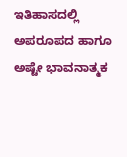ಇತಿಹಾಸದಲ್ಲಿ ಅಪರೂಪದ ಹಾಗೂ ಅಷ್ಟೇ ಭಾವನಾತ್ಮಕ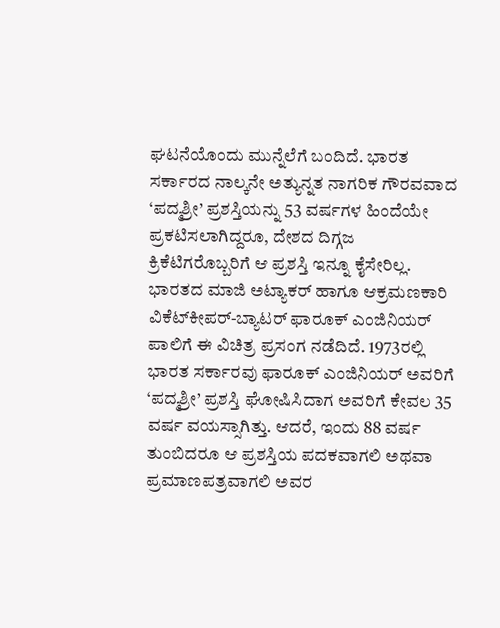ಘಟನೆಯೊಂದು ಮುನ್ನೆಲೆಗೆ ಬಂದಿದೆ. ಭಾರತ ಸರ್ಕಾರದ ನಾಲ್ಕನೇ ಅತ್ಯುನ್ನತ ನಾಗರಿಕ ಗೌರವವಾದ ‘ಪದ್ಮಶ್ರೀ’ ಪ್ರಶಸ್ತಿಯನ್ನು 53 ವರ್ಷಗಳ ಹಿಂದೆಯೇ ಪ್ರಕಟಿಸಲಾಗಿದ್ದರೂ, ದೇಶದ ದಿಗ್ಗಜ ಕ್ರಿಕೆಟಿಗರೊಬ್ಬರಿಗೆ ಆ ಪ್ರಶಸ್ತಿ ಇನ್ನೂ ಕೈಸೇರಿಲ್ಲ. ಭಾರತದ ಮಾಜಿ ಅಟ್ಯಾಕರ್ ಹಾಗೂ ಆಕ್ರಮಣಕಾರಿ ವಿಕೆಟ್‌ಕೀಪರ್-ಬ್ಯಾಟರ್ ಫಾರೂಕ್ ಎಂಜಿನಿಯರ್ ಪಾಲಿಗೆ ಈ ವಿಚಿತ್ರ ಪ್ರಸಂಗ ನಡೆದಿದೆ. 1973ರಲ್ಲಿ ಭಾರತ ಸರ್ಕಾರವು ಫಾರೂಕ್ ಎಂಜಿನಿಯರ್ ಅವರಿಗೆ ‘ಪದ್ಮಶ್ರೀ’ ಪ್ರಶಸ್ತಿ ಘೋಷಿಸಿದಾಗ ಅವರಿಗೆ ಕೇವಲ 35 ವರ್ಷ ವಯಸ್ಸಾಗಿತ್ತು. ಆದರೆ, ಇಂದು 88 ವರ್ಷ ತುಂಬಿದರೂ ಆ ಪ್ರಶಸ್ತಿಯ ಪದಕವಾಗಲಿ ಅಥವಾ ಪ್ರಮಾಣಪತ್ರವಾಗಲಿ ಅವರ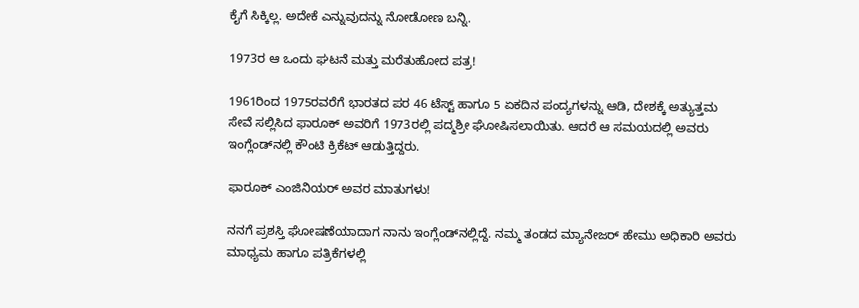ಕೈಗೆ ಸಿಕ್ಕಿಲ್ಲ. ಅದೇಕೆ ಎನ್ನುವುದನ್ನು ನೋಡೋಣ ಬನ್ನಿ.

1973ರ ಆ ಒಂದು ಘಟನೆ ಮತ್ತು ಮರೆತುಹೋದ ಪತ್ರ!

1961ರಿಂದ 1975ರವರೆಗೆ ಭಾರತದ ಪರ 46 ಟೆಸ್ಟ್ ಹಾಗೂ 5 ಏಕದಿನ ಪಂದ್ಯಗಳನ್ನು ಆಡಿ, ದೇಶಕ್ಕೆ ಅತ್ಯುತ್ತಮ ಸೇವೆ ಸಲ್ಲಿಸಿದ ಫಾರೂಕ್ ಅವರಿಗೆ 1973ರಲ್ಲಿ ಪದ್ಮಶ್ರೀ ಘೋಷಿಸಲಾಯಿತು. ಆದರೆ ಆ ಸಮಯದಲ್ಲಿ ಅವರು ಇಂಗ್ಲೆಂಡ್‌ನಲ್ಲಿ ಕೌಂಟಿ ಕ್ರಿಕೆಟ್ ಆಡುತ್ತಿದ್ದರು.

ಫಾರೂಕ್ ಎಂಜಿನಿಯರ್ ಅವರ ಮಾತುಗಳು!

ನನಗೆ ಪ್ರಶಸ್ತಿ ಘೋಷಣೆಯಾದಾಗ ನಾನು ಇಂಗ್ಲೆಂಡ್‌ನಲ್ಲಿದ್ದೆ. ನಮ್ಮ ತಂಡದ ಮ್ಯಾನೇಜರ್ ಹೇಮು ಅಧಿಕಾರಿ ಅವರು ಮಾಧ್ಯಮ ಹಾಗೂ ಪತ್ರಿಕೆಗಳಲ್ಲಿ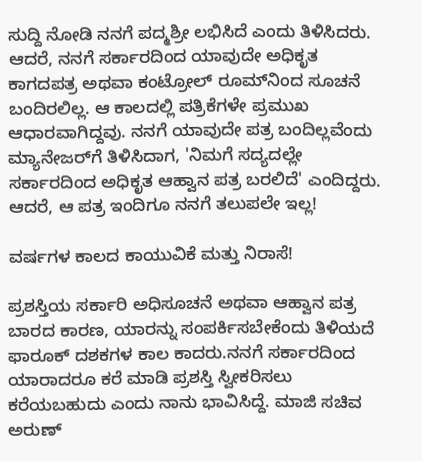ಸುದ್ದಿ ನೋಡಿ ನನಗೆ ಪದ್ಮಶ್ರೀ ಲಭಿಸಿದೆ ಎಂದು ತಿಳಿಸಿದರು. ಆದರೆ, ನನಗೆ ಸರ್ಕಾರದಿಂದ ಯಾವುದೇ ಅಧಿಕೃತ ಕಾಗದಪತ್ರ ಅಥವಾ ಕಂಟ್ರೋಲ್ ರೂಮ್‌ನಿಂದ ಸೂಚನೆ ಬಂದಿರಲಿಲ್ಲ. ಆ ಕಾಲದಲ್ಲಿ ಪತ್ರಿಕೆಗಳೇ ಪ್ರಮುಖ ಆಧಾರವಾಗಿದ್ದವು. ನನಗೆ ಯಾವುದೇ ಪತ್ರ ಬಂದಿಲ್ಲವೆಂದು ಮ್ಯಾನೇಜರ್‌ಗೆ ತಿಳಿಸಿದಾಗ, 'ನಿಮಗೆ ಸದ್ಯದಲ್ಲೇ ಸರ್ಕಾರದಿಂದ ಅಧಿಕೃತ ಆಹ್ವಾನ ಪತ್ರ ಬರಲಿದೆ' ಎಂದಿದ್ದರು. ಆದರೆ, ಆ ಪತ್ರ ಇಂದಿಗೂ ನನಗೆ ತಲುಪಲೇ ಇಲ್ಲ!

ವರ್ಷಗಳ ಕಾಲದ ಕಾಯುವಿಕೆ ಮತ್ತು ನಿರಾಸೆ!

ಪ್ರಶಸ್ತಿಯ ಸರ್ಕಾರಿ ಅಧಿಸೂಚನೆ ಅಥವಾ ಆಹ್ವಾನ ಪತ್ರ ಬಾರದ ಕಾರಣ, ಯಾರನ್ನು ಸಂಪರ್ಕಿಸಬೇಕೆಂದು ತಿಳಿಯದೆ ಫಾರೂಕ್ ದಶಕಗಳ ಕಾಲ ಕಾದರು.ನನಗೆ ಸರ್ಕಾರದಿಂದ ಯಾರಾದರೂ ಕರೆ ಮಾಡಿ ಪ್ರಶಸ್ತಿ ಸ್ವೀಕರಿಸಲು ಕರೆಯಬಹುದು ಎಂದು ನಾನು ಭಾವಿಸಿದ್ದೆ. ಮಾಜಿ ಸಚಿವ ಅರುಣ್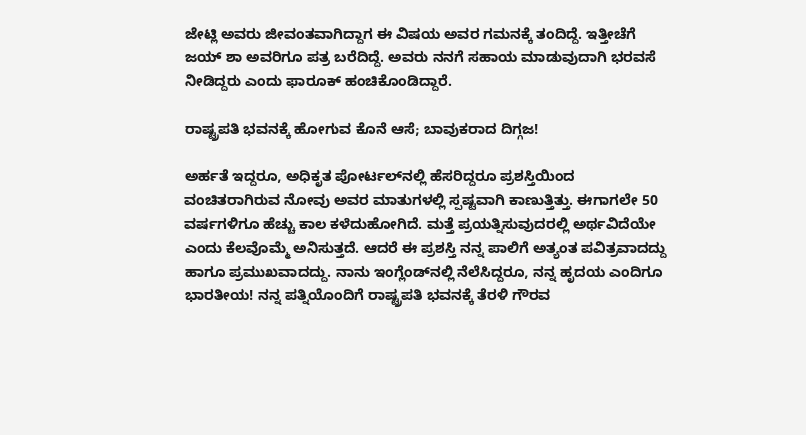ಜೇಟ್ಲಿ ಅವರು ಜೀವಂತವಾಗಿದ್ದಾಗ ಈ ವಿಷಯ ಅವರ ಗಮನಕ್ಕೆ ತಂದಿದ್ದೆ. ಇತ್ತೀಚೆಗೆ ಜಯ್ ಶಾ ಅವರಿಗೂ ಪತ್ರ ಬರೆದಿದ್ದೆ. ಅವರು ನನಗೆ ಸಹಾಯ ಮಾಡುವುದಾಗಿ ಭರವಸೆ ನೀಡಿದ್ದರು ಎಂದು ಫಾರೂಕ್ ಹಂಚಿಕೊಂಡಿದ್ದಾರೆ.

ರಾಷ್ಟ್ರಪತಿ ಭವನಕ್ಕೆ ಹೋಗುವ ಕೊನೆ ಆಸೆ; ಬಾವುಕರಾದ ದಿಗ್ಗಜ!

ಅರ್ಹತೆ ಇದ್ದರೂ, ಅಧಿಕೃತ ಪೋರ್ಟಲ್‌ನಲ್ಲಿ ಹೆಸರಿದ್ದರೂ ಪ್ರಶಸ್ತಿಯಿಂದ ವಂಚಿತರಾಗಿರುವ ನೋವು ಅವರ ಮಾತುಗಳಲ್ಲಿ ಸ್ಪಷ್ಟವಾಗಿ ಕಾಣುತ್ತಿತ್ತು. ಈಗಾಗಲೇ 50 ವರ್ಷಗಳಿಗೂ ಹೆಚ್ಚು ಕಾಲ ಕಳೆದುಹೋಗಿದೆ. ಮತ್ತೆ ಪ್ರಯತ್ನಿಸುವುದರಲ್ಲಿ ಅರ್ಥವಿದೆಯೇ ಎಂದು ಕೆಲವೊಮ್ಮೆ ಅನಿಸುತ್ತದೆ. ಆದರೆ ಈ ಪ್ರಶಸ್ತಿ ನನ್ನ ಪಾಲಿಗೆ ಅತ್ಯಂತ ಪವಿತ್ರವಾದದ್ದು ಹಾಗೂ ಪ್ರಮುಖವಾದದ್ದು. ನಾನು ಇಂಗ್ಲೆಂಡ್‌ನಲ್ಲಿ ನೆಲೆಸಿದ್ದರೂ, ನನ್ನ ಹೃದಯ ಎಂದಿಗೂ ಭಾರತೀಯ! ನನ್ನ ಪತ್ನಿಯೊಂದಿಗೆ ರಾಷ್ಟ್ರಪತಿ ಭವನಕ್ಕೆ ತೆರಳಿ ಗೌರವ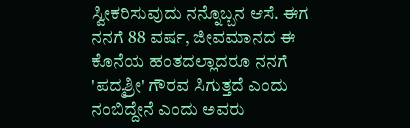ಸ್ವೀಕರಿಸುವುದು ನನ್ನೊಬ್ಬನ ಆಸೆ. ಈಗ ನನಗೆ 88 ವರ್ಷ, ಜೀವಮಾನದ ಈ ಕೊನೆಯ ಹಂತದಲ್ಲಾದರೂ ನನಗೆ 'ಪದ್ಮಶ್ರೀ' ಗೌರವ ಸಿಗುತ್ತದೆ ಎಂದು ನಂಬಿದ್ದೇನೆ ಎಂದು ಅವರು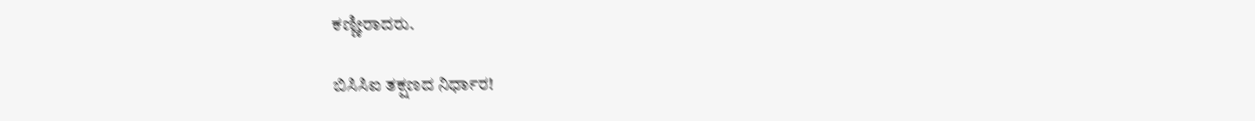ಕಣ್ಣೀರಾದರು.

ಬಿಸಿಸಿಐ ತಕ್ಷಣದ ನಿರ್ಧಾರ!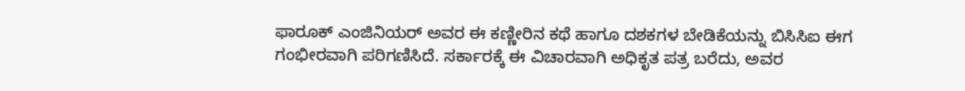ಫಾರೂಕ್ ಎಂಜಿನಿಯರ್ ಅವರ ಈ ಕಣ್ಣೀರಿನ ಕಥೆ ಹಾಗೂ ದಶಕಗಳ ಬೇಡಿಕೆಯನ್ನು ಬಿಸಿಸಿಐ ಈಗ ಗಂಭೀರವಾಗಿ ಪರಿಗಣಿಸಿದೆ. ಸರ್ಕಾರಕ್ಕೆ ಈ ವಿಚಾರವಾಗಿ ಅಧಿಕೃತ ಪತ್ರ ಬರೆದು, ಅವರ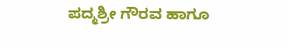ಪದ್ಮಶ್ರೀ ಗೌರವ ಹಾಗೂ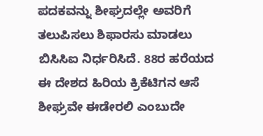ಪದಕವನ್ನು ಶೀಘ್ರದಲ್ಲೇ ಅವರಿಗೆ ತಲುಪಿಸಲು ಶಿಫಾರಸು ಮಾಡಲು ಬಿಸಿಸಿಐ ನಿರ್ಧರಿಸಿದೆ. 88ರ ಹರೆಯದ ಈ ದೇಶದ ಹಿರಿಯ ಕ್ರಿಕೆಟಿಗನ ಆಸೆ ಶೀಘ್ರವೇ ಈಡೇರಲಿ ಎಂಬುದೇ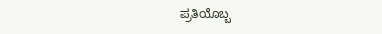ಪ್ರತಿಯೊಬ್ಬ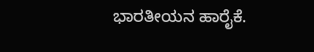ಭಾರತೀಯನ ಹಾರೈಕೆ.